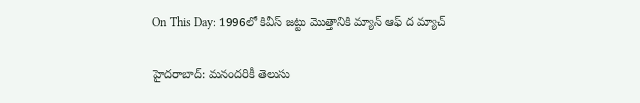On This Day: 1996లో కివీస్ జట్టు మొత్తానికి మ్యాన్ ఆఫ్ ద మ్యాచ్

హైదరాబాద్: మనందరికీ తెలుసు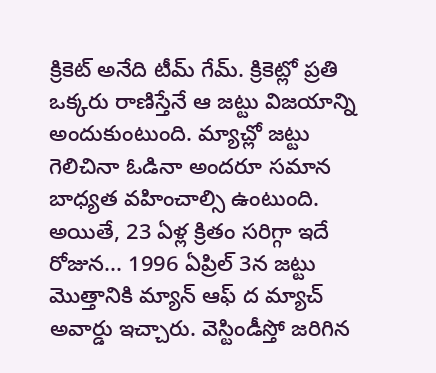క్రికెట్ అనేది టీమ్ గేమ్. క్రికెట్లో ప్రతి ఒక్కరు రాణిస్తేనే ఆ జట్టు విజయాన్ని అందుకుంటుంది. మ్యాచ్లో జట్టు గెలిచినా ఓడినా అందరూ సమాన బాధ్యత వహించాల్సి ఉంటుంది. అయితే, 23 ఏళ్ల క్రితం సరిగ్గా ఇదే రోజున... 1996 ఏప్రిల్ 3న జట్టు మొత్తానికి మ్యాన్ ఆఫ్ ద మ్యాచ్ అవార్డు ఇచ్చారు. వెస్టిండీస్తో జరిగిన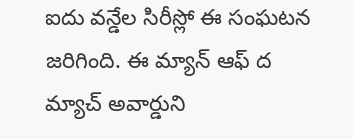ఐదు వన్డేల సిరీస్లో ఈ సంఘటన జరిగింది. ఈ మ్యాన్ ఆఫ్ ద మ్యాచ్ అవార్డుని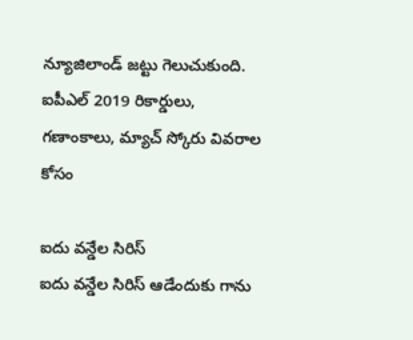న్యూజిలాండ్ జట్టు గెలుచుకుంది.
ఐపీఎల్ 2019 రికార్డులు, గణాంకాలు, మ్యాచ్ స్కోరు వివరాల కోసం

ఐదు వన్డేల సిరిస్
ఐదు వన్డేల సిరిస్ ఆడేందుకు గాను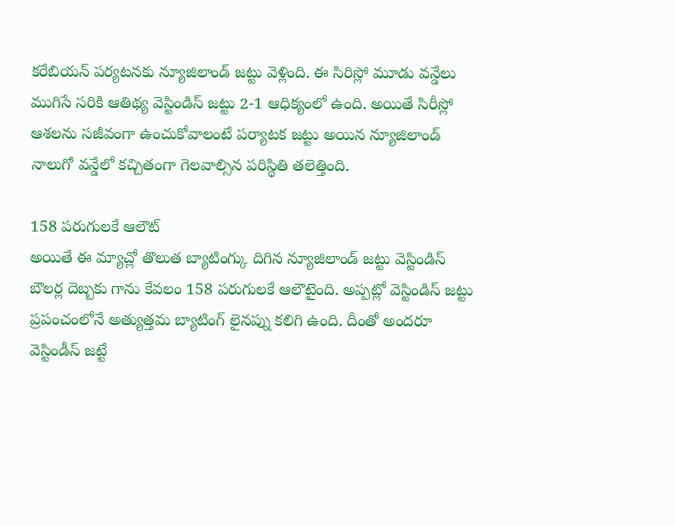కరేబియన్ పర్యటనకు న్యూజిలాండ్ జట్టు వెళ్లింది. ఈ సిరిస్లో మూడు వన్డేలు ముగిసే సరికి ఆతిథ్య వెస్టిండిస్ జట్టు 2-1 ఆధిక్యంలో ఉంది. అయితే సిరీస్లో ఆశలను సజీవంగా ఉంచుకోవాలంటే పర్యాటక జట్టు అయిన న్యూజిలాండ్ నాలుగో వన్డేలో కచ్చితంగా గెలవాల్సిన పరిస్థితి తలెత్తింది.

158 పరుగులకే ఆలౌట్
అయితే ఈ మ్యాచ్లో తొలుత బ్యాటింగ్కు దిగిన న్యూజిలాండ్ జట్టు వెస్టిండిస్ బౌలర్ల దెబ్బకు గాను కేవలం 158 పరుగులకే ఆలౌటైంది. అప్పట్లో వెస్టిండిస్ జట్టు ప్రపంచంలోనే అత్యుత్తమ బ్యాటింగ్ లైనప్ను కలిగి ఉంది. దీంతో అందరూ వెస్టిండీస్ జట్టే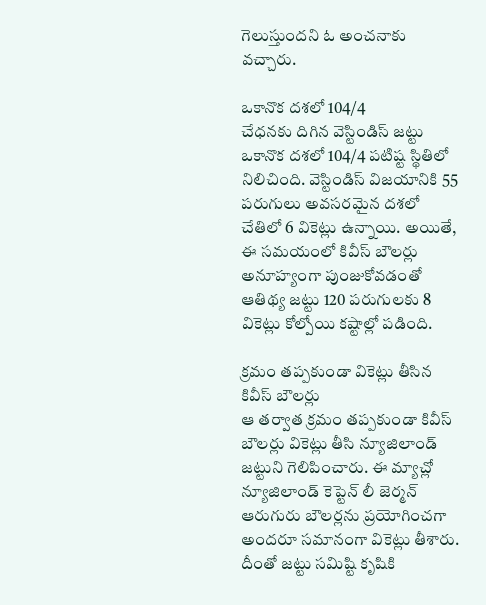గెలుస్తుందని ఓ అంచనాకు వచ్చారు.

ఒకానొక దశలో 104/4
చేధనకు దిగిన వెస్టిండిస్ జట్టు ఒకానొక దశలో 104/4 పటిష్ట స్థితిలో నిలిచింది. వెస్టిండిస్ విజయానికి 55 పరుగులు అవసరమైన దశలో చేతిలో 6 వికెట్లు ఉన్నాయి. అయితే, ఈ సమయంలో కివీస్ బౌలర్లు అనూహ్యంగా పుంజుకోవడంతో ఆతిథ్య జట్టు 120 పరుగులకు 8 వికెట్లు కోల్పోయి కష్టాల్లో పడింది.

క్రమం తప్పకుండా వికెట్లు తీసిన కివీస్ బౌలర్లు
ఆ తర్వాత క్రమం తప్పకుండా కివీస్ బౌలర్లు వికెట్లు తీసి న్యూజిలాండ్ జట్టుని గెలిపించారు. ఈ మ్యాచ్లో న్యూజిలాండ్ కెప్టెన్ లీ జెర్మన్ ఆరుగురు బౌలర్లను ప్రయోగించగా అందరూ సమానంగా వికెట్లు తీశారు. దీంతో జట్టు సమిష్టి కృషికి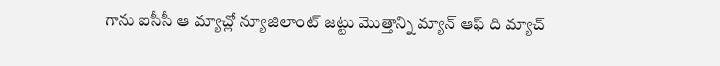గాను ఐసీసీ ఆ మ్యాచ్లో న్యూజిలాంట్ జట్టు మొత్తాన్ని మ్యాన్ ఆఫ్ ది మ్యాచ్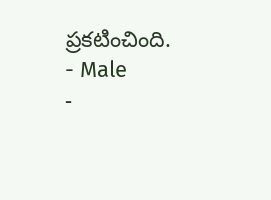ప్రకటించింది.
- Male
-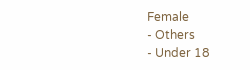Female
- Others
- Under 18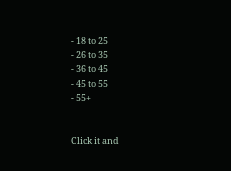- 18 to 25
- 26 to 35
- 36 to 45
- 45 to 55
- 55+


Click it and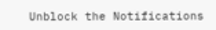Unblock the Notifications